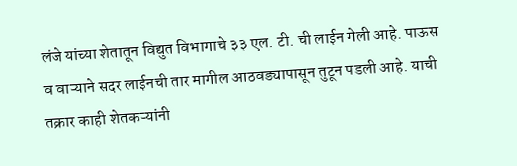लंजे यांच्या शेतातून विद्युत विभागाचे ३३ एल. टी. ची लाईन गेली आहे. पाऊस व वाऱ्याने सदर लाईनची तार मागील आठवड्यापासून तुटून पडली आहे. याची तक्रार काही शेतकऱ्यांनी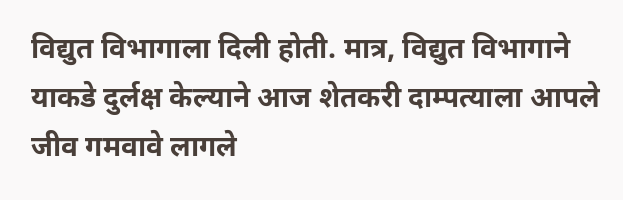विद्युत विभागाला दिली होती. मात्र, विद्युत विभागाने याकडे दुर्लक्ष केल्याने आज शेतकरी दाम्पत्याला आपले जीव गमवावे लागले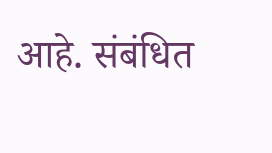आहे. संबंधित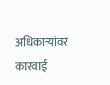अधिकाऱ्यांवर कारवाई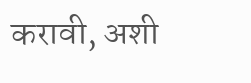करावी, अशी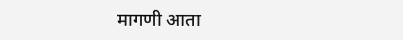मागणी आता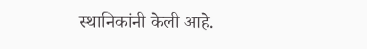स्थानिकांनी केली आहे.